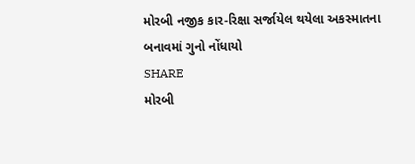મોરબી નજીક કાર-રિક્ષા સર્જાયેલ થયેલા અકસ્માતના બનાવમાં ગુનો નોંધાયો
SHARE
મોરબી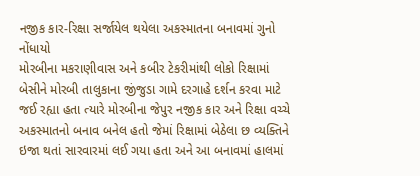નજીક કાર-રિક્ષા સર્જાયેલ થયેલા અકસ્માતના બનાવમાં ગુનો નોંધાયો
મોરબીના મકરાણીવાસ અને કબીર ટેકરીમાંથી લોકો રિક્ષામાં બેસીને મોરબી તાલુકાના જીંજુડા ગામે દરગાહે દર્શન કરવા માટે જઈ રહ્યા હતા ત્યારે મોરબીના જેપુર નજીક કાર અને રિક્ષા વચ્ચે અકસ્માતનો બનાવ બનેલ હતો જેમાં રિક્ષામાં બેઠેલા છ વ્યક્તિને ઇજા થતાં સારવારમાં લઈ ગયા હતા અને આ બનાવમાં હાલમાં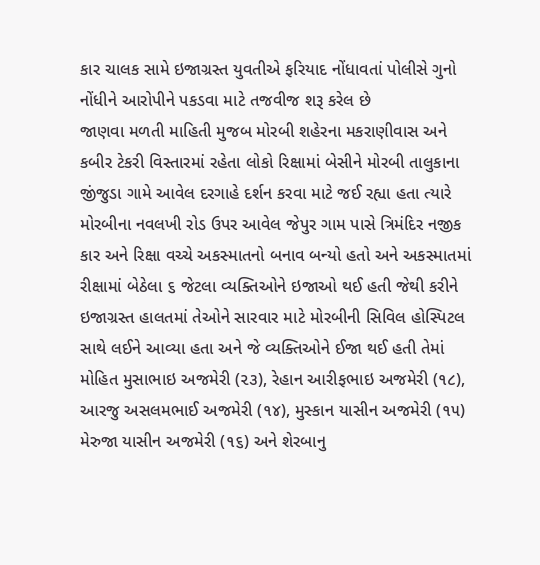કાર ચાલક સામે ઇજાગ્રસ્ત યુવતીએ ફરિયાદ નોંધાવતાં પોલીસે ગુનો નોંધીને આરોપીને પકડવા માટે તજવીજ શરૂ કરેલ છે
જાણવા મળતી માહિતી મુજબ મોરબી શહેરના મકરાણીવાસ અને કબીર ટેકરી વિસ્તારમાં રહેતા લોકો રિક્ષામાં બેસીને મોરબી તાલુકાના જીંજુડા ગામે આવેલ દરગાહે દર્શન કરવા માટે જઈ રહ્યા હતા ત્યારે મોરબીના નવલખી રોડ ઉપર આવેલ જેપુર ગામ પાસે ત્રિમંદિર નજીક કાર અને રિક્ષા વચ્ચે અકસ્માતનો બનાવ બન્યો હતો અને અકસ્માતમાં રીક્ષામાં બેઠેલા ૬ જેટલા વ્યક્તિઓને ઇજાઓ થઈ હતી જેથી કરીને ઇજાગ્રસ્ત હાલતમાં તેઓને સારવાર માટે મોરબીની સિવિલ હોસ્પિટલ સાથે લઈને આવ્યા હતા અને જે વ્યક્તિઓને ઈજા થઈ હતી તેમાં મોહિત મુસાભાઇ અજમેરી (૨૩), રેહાન આરીફભાઇ અજમેરી (૧૮), આરજુ અસલમભાઈ અજમેરી (૧૪), મુસ્કાન યાસીન અજમેરી (૧૫) મેરુજા યાસીન અજમેરી (૧૬) અને શેરબાનુ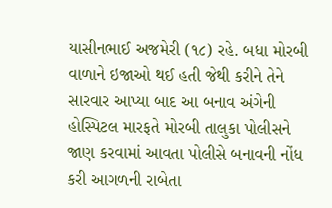યાસીનભાઈ અજમેરી (૧૮) રહે. બધા મોરબી વાળાને ઇજાઓ થઈ હતી જેથી કરીને તેને સારવાર આપ્યા બાદ આ બનાવ અંગેની હોસ્પિટલ મારફતે મોરબી તાલુકા પોલીસને જાણ કરવામાં આવતા પોલીસે બનાવની નોંધ કરી આગળની રાબેતા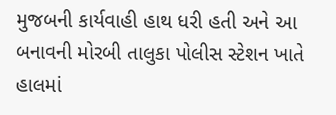મુજબની કાર્યવાહી હાથ ધરી હતી અને આ બનાવની મોરબી તાલુકા પોલીસ સ્ટેશન ખાતે હાલમાં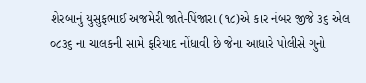શેરબાનું યુસુફભાઈ અજમેરી જાતે-પિંજારા (૧૮)એ કાર નંબર જીજે ૩૬ એલ ૦૮૩૬ ના ચાલકની સામે ફરિયાદ નોંધાવી છે જેના આધારે પોલીસે ગુનો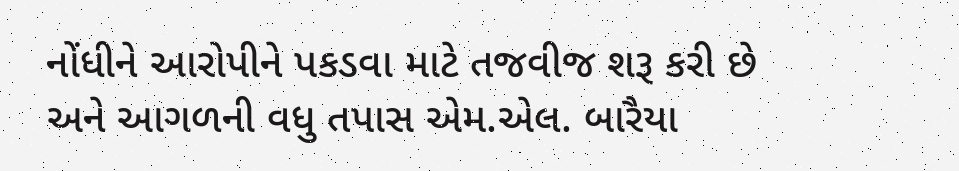નોંધીને આરોપીને પકડવા માટે તજવીજ શરૂ કરી છે અને આગળની વધુ તપાસ એમ.એલ. બારૈયા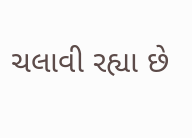ચલાવી રહ્યા છે